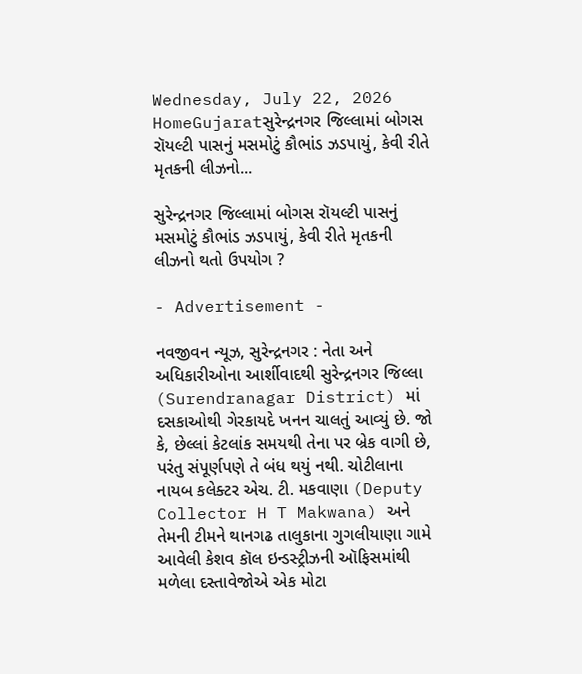Wednesday, July 22, 2026
HomeGujaratસુરેન્દ્રનગર જિલ્લામાં બોગસ રૉયલ્ટી પાસનું મસમોટું કૌભાંડ ઝડપાયું, કેવી રીતે મૃતકની લીઝનો...

સુરેન્દ્રનગર જિલ્લામાં બોગસ રૉયલ્ટી પાસનું મસમોટું કૌભાંડ ઝડપાયું, કેવી રીતે મૃતકની લીઝનો થતો ઉપયોગ ?

- Advertisement -

નવજીવન ન્યૂઝ, સુરેન્દ્રનગર : નેતા અને અધિકારીઓના આર્શીવાદથી સુરેન્દ્રનગર જિલ્લા (Surendranagar District) માં દસકાઓથી ગેરકાયદે ખનન ચાલતું આવ્યું છે. જો કે, છેલ્લાં કેટલાંક સમયથી તેના પર બ્રેક વાગી છે, પરંતુ સંપૂર્ણપણે તે બંધ થયું નથી. ચોટીલાના નાયબ કલેક્ટર એચ. ટી. મકવાણા (Deputy Collector H T Makwana) અને તેમની ટીમને થાનગઢ તાલુકાના ગુગલીયાણા ગામે આવેલી કેશવ કૉલ ઇન્ડસ્ટ્રીઝની ઑફિસમાંથી મળેલા દસ્તાવેજોએ એક મોટા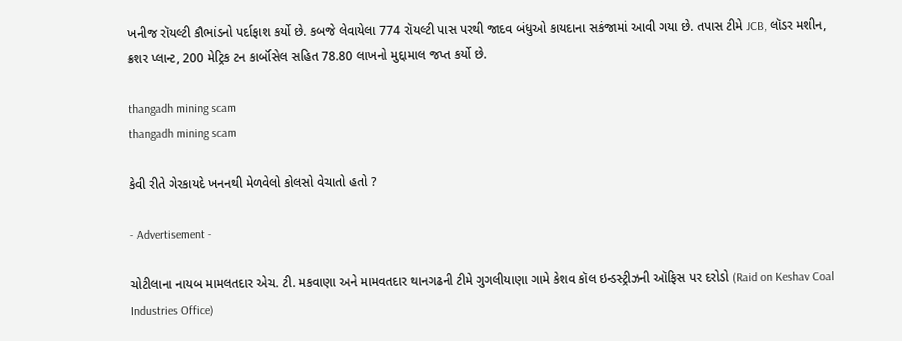ખનીજ રૉયલ્ટી કૌભાંડનો પર્દાફાશ કર્યો છે. કબજે લેવાયેલા 774 રૉયલ્ટી પાસ પરથી જાદવ બંધુઓ કાયદાના સકંજામાં આવી ગયા છે. તપાસ ટીમે JCB, લૉડર મશીન, ક્રશર પ્લાન્ટ, 200 મેટ્રિક ટન કાર્બૉસેલ સહિત 78.80 લાખનો મુદ્દામાલ જપ્ત કર્યો છે.

thangadh mining scam
thangadh mining scam

કેવી રીતે ગેરકાયદે ખનનથી મેળવેલો કોલસો વેચાતો હતો ?

- Advertisement -

ચોટીલાના નાયબ મામલતદાર એચ. ટી. મકવાણા અને મામવતદાર થાનગઢની ટીમે ગુગલીયાણા ગામે કેશવ કૉલ ઇન્ડસ્ટ્રીઝની ઑફિસ પર દરોડો (Raid on Keshav Coal Industries Office)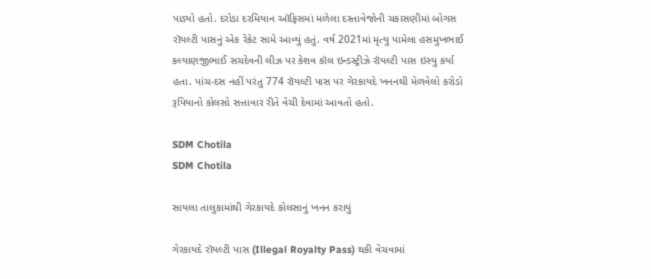પાડ્યો હતો. દરોડા દરમિયાન ઑફિસમાં મળેલા દસ્તાવેજોની ચકાસણીમાં બોગસ રૉયલ્ટી પાસનું એક રેકેટ સામે આવ્યું હતું. વર્ષ 2021માં મૃત્યુ પામેલા હસમુખભાઈ કલ્યાણજીભાઈ સચદેવની લીઝ પર કેશવ કૉલ ઇન્ડસ્ટ્રીઝે રૉયલ્ટી પાસ ઇસ્યુ કર્યા હતા. પાંચ-દસ નહીં પરંતુ 774 રૉયલ્ટી પાસ પર ગેરકાયદે ખનનથી મેળવેલો કરોડો રૂપિયાનો કોલસો સત્તાવાર રીતે વેચી દેવામાં આવતો હતો.

SDM Chotila
SDM Chotila

સાયલા તાલુકામાંથી ગેરકાયદે કોલસાનું ખનન કરાયું

ગેરકાયદે રૉયલ્ટી પાસ (Illegal Royalty Pass) થકી વેચવામાં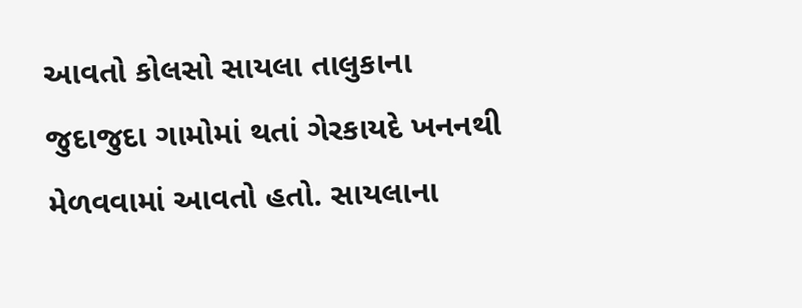આવતો કોલસો સાયલા તાલુકાના જુદાજુદા ગામોમાં થતાં ગેરકાયદે ખનનથી મેળવવામાં આવતો હતો. સાયલાના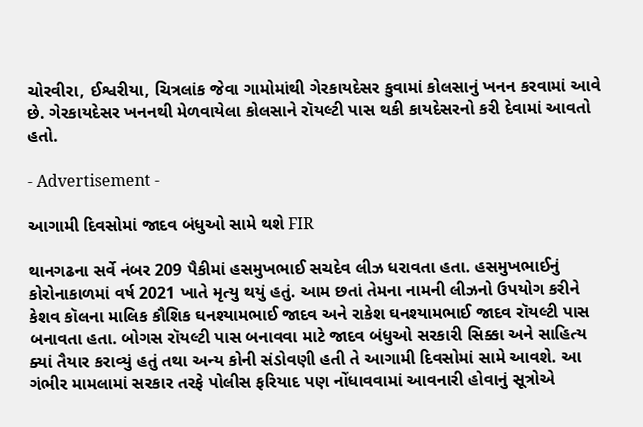ચોરવીરા, ઈશ્વરીયા, ચિત્રલાંક જેવા ગામોમાંથી ગેરકાયદેસર કુવામાં કોલસાનું ખનન કરવામાં આવે છે. ગેરકાયદેસર ખનનથી મેળવાયેલા કોલસાને રૉયલ્ટી પાસ થકી કાયદેસરનો કરી દેવામાં આવતો હતો.

- Advertisement -

આગામી દિવસોમાં જાદવ બંધુઓ સામે થશે FIR

થાનગઢના સર્વે નંબર 209 પૈકીમાં હસમુખભાઈ સચદેવ લીઝ ધરાવતા હતા. હસમુખભાઈનું કોરોનાકાળમાં વર્ષ 2021 ખાતે મૃત્યુ થયું હતું. આમ છતાં તેમના નામની લીઝનો ઉપયોગ કરીને કેશવ કૉલના માલિક કૌશિક ઘનશ્યામભાઈ જાદવ અને રાકેશ ઘનશ્યામભાઈ જાદવ રૉયલ્ટી પાસ બનાવતા હતા. બોગસ રૉયલ્ટી પાસ બનાવવા માટે જાદવ બંધુઓ સરકારી સિક્કા અને સાહિત્ય ક્યાં તૈયાર કરાવ્યું હતું તથા અન્ય કોની સંડોવણી હતી તે આગામી દિવસોમાં સામે આવશે. આ ગંભીર મામલામાં સરકાર તરફે પોલીસ ફરિયાદ પણ નોંધાવવામાં આવનારી હોવાનું સૂત્રોએ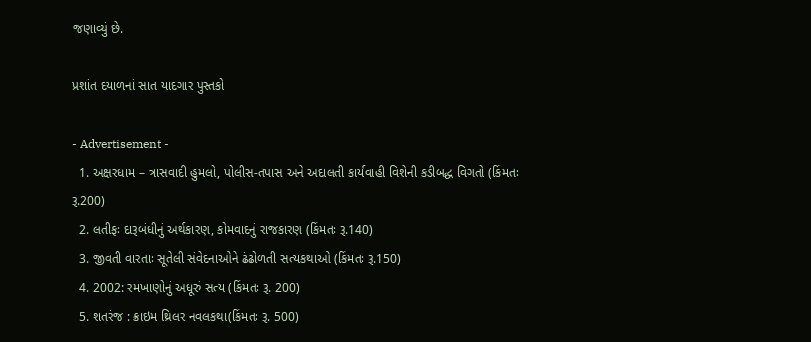જણાવ્યું છે.

પ્રશાંત દયાળનાં સાત યાદગાર પુસ્તકો

- Advertisement -
  1. અક્ષરધામ – ત્રાસવાદી હુમલો, પોલીસ-તપાસ અને અદાલતી કાર્યવાહી વિશેની કડીબદ્ધ વિગતો (કિંમતઃ રૂ.200)
  2. લતીફઃ દારૂબંધીનું અર્થકારણ, કોમવાદનું રાજકારણ (કિંમતઃ રૂ.140)
  3. જીવતી વારતાઃ સૂતેલી સંવેદનાઓને ઢંઢોળતી સત્યકથાઓ (કિંમતઃ રૂ.150)
  4. 2002: રમખાણોનું અધૂરું સત્ય (કિંમતઃ રૂ. 200)
  5. શતરંજ : ક્રાઇમ થ્રિલર નવલકથા(કિંમતઃ રૂ. 500)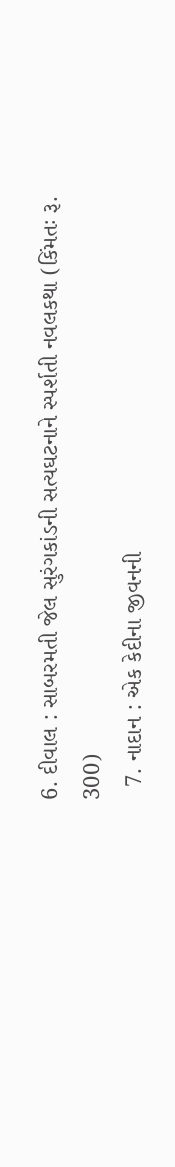6. દીવાલ : સાબરમતી જેલ સુરંગકાંડની સત્યઘટનાને સ્પર્શતી નવલકથા (કિંમતઃ રૂ. 300)
  7. નાદાન : એક કેદીના જીવનની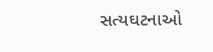સત્યઘટનાઓ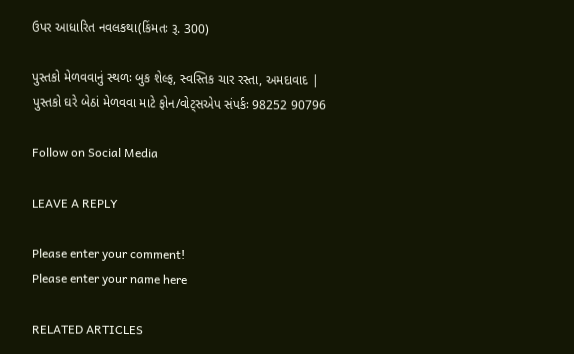ઉપર આધારિત નવલકથા(કિંમતઃ રૂ. 300)

પુસ્તકો મેળવવાનું સ્થળઃ બુક શેલ્ફ, સ્વસ્તિક ચાર રસ્તા, અમદાવાદ | પુસ્તકો ઘરે બેઠાં મેળવવા માટે ફોન/વોટ્સએપ સંપર્કઃ 98252 90796

Follow on Social Media

LEAVE A REPLY

Please enter your comment!
Please enter your name here

RELATED ARTICLES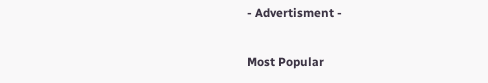- Advertisment -

Most Popular